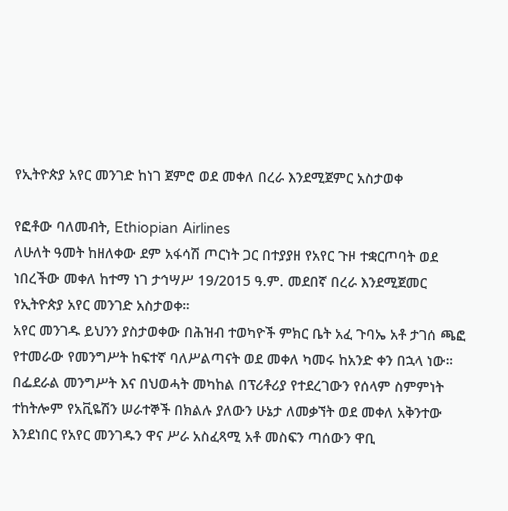የኢትዮጵያ አየር መንገድ ከነገ ጀምሮ ወደ መቀለ በረራ እንደሚጀምር አስታወቀ

የፎቶው ባለመብት, Ethiopian Airlines
ለሁለት ዓመት ከዘለቀው ደም አፋሳሽ ጦርነት ጋር በተያያዘ የአየር ጉዞ ተቋርጦባት ወደ ነበረችው መቀለ ከተማ ነገ ታኅሣሥ 19/2015 ዓ.ም. መደበኛ በረራ እንደሚጀመር የኢትዮጵያ አየር መንገድ አስታወቀ።
አየር መንገዱ ይህንን ያስታወቀው በሕዝብ ተወካዮች ምክር ቤት አፈ ጉባኤ አቶ ታገሰ ጫፎ የተመራው የመንግሥት ከፍተኛ ባለሥልጣናት ወደ መቀለ ካመሩ ከአንድ ቀን በኋላ ነው።
በፌደራል መንግሥት እና በህወሓት መካከል በፕሪቶሪያ የተደረገውን የሰላም ስምምነት ተከትሎም የአቪዬሽን ሠራተኞች በክልሉ ያለውን ሁኔታ ለመቃኘት ወደ መቀለ አቅንተው እንደነበር የአየር መንገዱን ዋና ሥራ አስፈጻሚ አቶ መስፍን ጣሰውን ዋቢ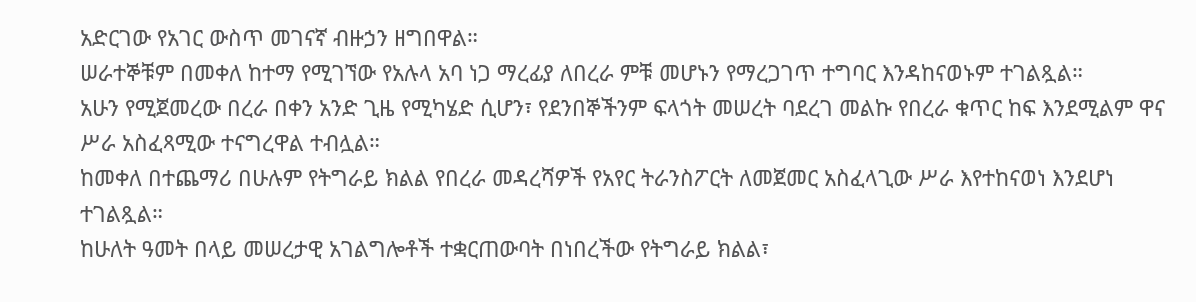አድርገው የአገር ውስጥ መገናኛ ብዙኃን ዘግበዋል።
ሠራተኞቹም በመቀለ ከተማ የሚገኘው የአሉላ አባ ነጋ ማረፊያ ለበረራ ምቹ መሆኑን የማረጋገጥ ተግባር እንዳከናወኑም ተገልጿል።
አሁን የሚጀመረው በረራ በቀን አንድ ጊዜ የሚካሄድ ሲሆን፣ የደንበኞችንም ፍላጎት መሠረት ባደረገ መልኩ የበረራ ቁጥር ከፍ እንደሚልም ዋና ሥራ አስፈጻሚው ተናግረዋል ተብሏል።
ከመቀለ በተጨማሪ በሁሉም የትግራይ ክልል የበረራ መዳረሻዎች የአየር ትራንስፖርት ለመጀመር አስፈላጊው ሥራ እየተከናወነ እንደሆነ ተገልጿል።
ከሁለት ዓመት በላይ መሠረታዊ አገልግሎቶች ተቋርጠውባት በነበረችው የትግራይ ክልል፣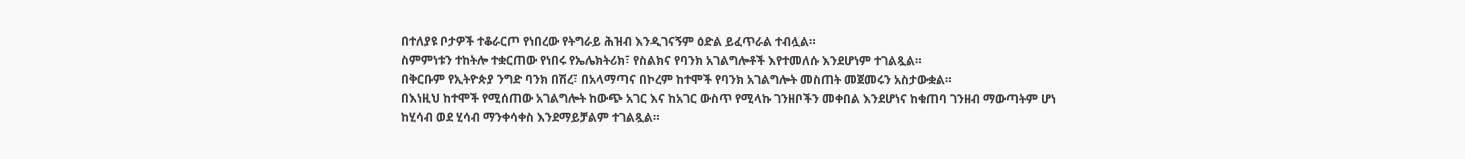በተለያዩ ቦታዎች ተቆራርጦ የነበረው የትግራይ ሕዝብ እንዲገናኝም ዕድል ይፈጥራል ተብሏል።
ስምምነቱን ተከትሎ ተቋርጠው የነበሩ የኤሌክትሪክ፣ የስልክና የባንክ አገልግሎቶች እየተመለሱ እንደሆነም ተገልጿል።
በቅርቡም የኢትዮጵያ ንግድ ባንክ በሽረ፣ በአላማጣና በኮረም ከተሞች የባንክ አገልግሎት መስጠት መጀመሩን አስታውቋል።
በእነዚህ ከተሞች የሚሰጠው አገልግሎት ከውጭ አገር እና ከአገር ውስጥ የሚላኩ ገንዘቦችን መቀበል እንደሆነና ከቁጠባ ገንዘብ ማውጣትም ሆነ ከሂሳብ ወደ ሂሳብ ማንቀሳቀስ እንደማይቻልም ተገልጿል።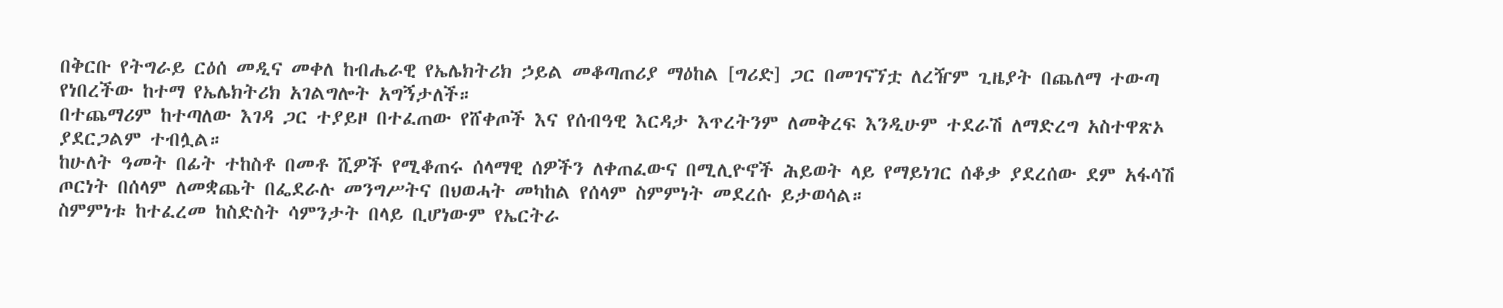በቅርቡ የትግራይ ርዕሰ መዲና መቀለ ከብሔራዊ የኤሌክትሪክ ኃይል መቆጣጠሪያ ማዕከል [ግሪድ] ጋር በመገናኘቷ ለረዥም ጊዜያት በጨለማ ተውጣ የነበረችው ከተማ የኤሌክትሪክ አገልግሎት አግኝታለች።
በተጨማሪም ከተጣለው እገዳ ጋር ተያይዞ በተፈጠው የሸቀጦች እና የሰብዓዊ እርዳታ እጥረትንም ለመቅረፍ እንዲሁም ተደራሽ ለማድረግ አስተዋጽኦ ያደርጋልም ተብሏል።
ከሁለት ዓመት በፊት ተከስቶ በመቶ ሺዎች የሚቆጠሩ ሰላማዊ ሰዎችን ለቀጠፈውና በሚሊዮኖች ሕይወት ላይ የማይነገር ሰቆቃ ያደረሰው ደም አፋሳሽ ጦርነት በሰላም ለመቋጨት በፌደራሉ መንግሥትና በህወሓት መካከል የሰላም ስምምነት መደረሱ ይታወሳል።
ስምምነቱ ከተፈረመ ከስድስት ሳምንታት በላይ ቢሆነውም የኤርትራ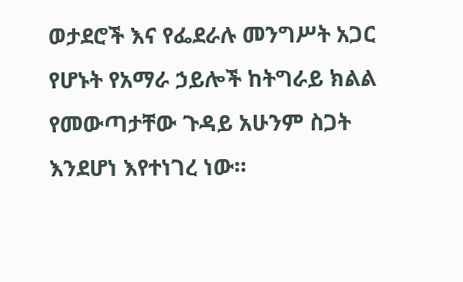ወታደሮች እና የፌደራሉ መንግሥት አጋር የሆኑት የአማራ ኃይሎች ከትግራይ ክልል የመውጣታቸው ጉዳይ አሁንም ስጋት እንደሆነ እየተነገረ ነው።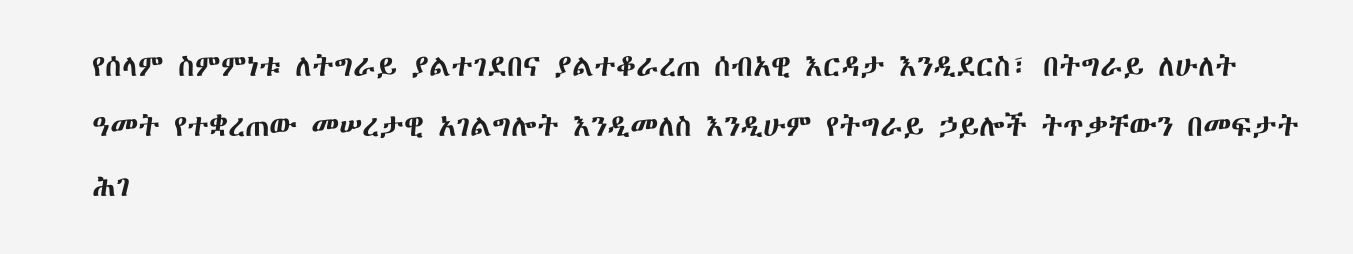የሰላም ስምምነቱ ለትግራይ ያልተገደበና ያልተቆራረጠ ሰብአዊ እርዳታ እንዲደርስ፣ በትግራይ ለሁለት ዓመት የተቋረጠው መሠረታዊ አገልግሎት እንዲመለስ እንዲሁም የትግራይ ኃይሎች ትጥቃቸውን በመፍታት ሕገ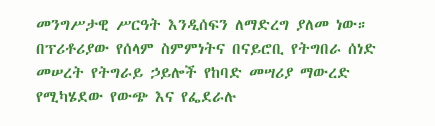መንግሥታዊ ሥርዓት እንዲሰፍን ለማድረግ ያለመ ነው።
በፕሪቶሪያው የሰላም ስምምነትና በናይሮቢ የትግበራ ሰነድ መሠረት የትግራይ ኃይሎች የከባድ መሣሪያ ማውረድ የሚካሄደው የውጭ እና የፌደራሉ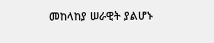መከላከያ ሠራዊት ያልሆኑ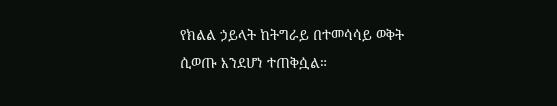የክልል ኃይላት ከትግራይ በተመሳሳይ ወቅት ሲወጡ እንደሆነ ተጠቅሷል።